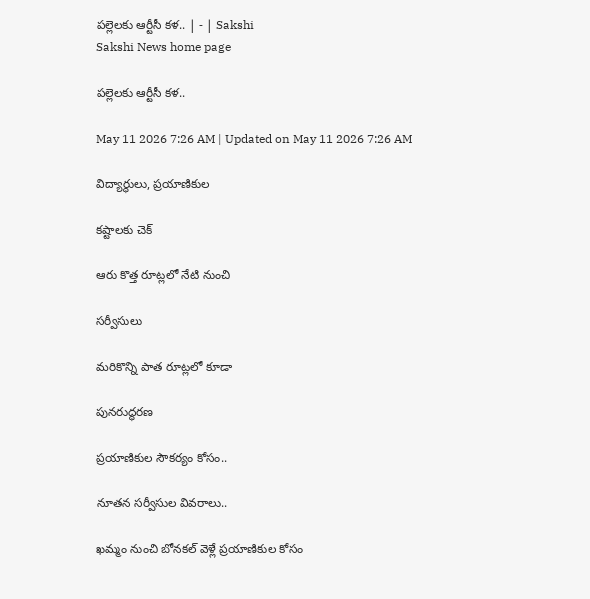పల్లెలకు ఆర్టీసీ కళ.. | - | Sakshi
Sakshi News home page

పల్లెలకు ఆర్టీసీ కళ..

May 11 2026 7:26 AM | Updated on May 11 2026 7:26 AM

విద్యార్థులు, ప్రయాణికుల

కష్టాలకు చెక్‌

ఆరు కొత్త రూట్లలో నేటి నుంచి

సర్వీసులు

మరికొన్ని పాత రూట్లలో కూడా

పునరుద్ధరణ

ప్రయాణికుల సౌకర్యం కోసం..

నూతన సర్వీసుల వివరాలు..

ఖమ్మం నుంచి బోనకల్‌ వెళ్లే ప్రయాణికుల కోసం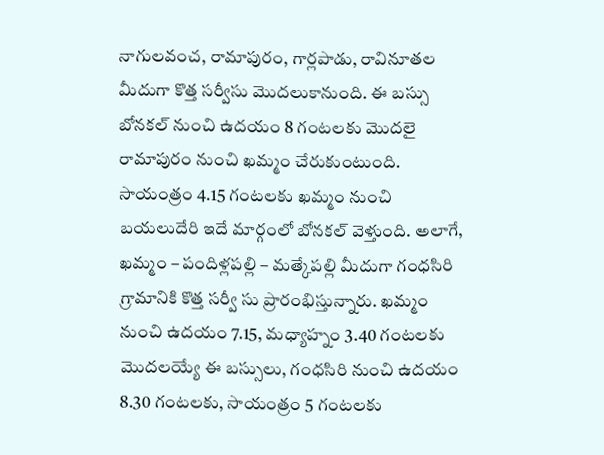నాగులవంచ, రామాపురం, గార్లపాడు, రావినూతల మీదుగా కొత్త సర్వీసు మొదలుకానుంది. ఈ బస్సు బోనకల్‌ నుంచి ఉదయం 8 గంటలకు మొదలై రామాపురం నుంచి ఖమ్మం చేరుకుంటుంది. సాయంత్రం 4.15 గంటలకు ఖమ్మం నుంచి బయలుదేరి ఇదే మార్గంలో బోనకల్‌ వెళ్తుంది. అలాగే, ఖమ్మం – పందిళ్లపల్లి – మత్కేపల్లి మీదుగా గంధసిరి గ్రామానికి కొత్త సర్వీ సు ప్రారంభిస్తున్నారు. ఖమ్మం నుంచి ఉదయం 7.15, మధ్యాహ్నం 3.40 గంటలకు మొదలయ్యే ఈ బస్సులు, గంధసిరి నుంచి ఉదయం 8.30 గంటలకు, సాయంత్రం 5 గంటలకు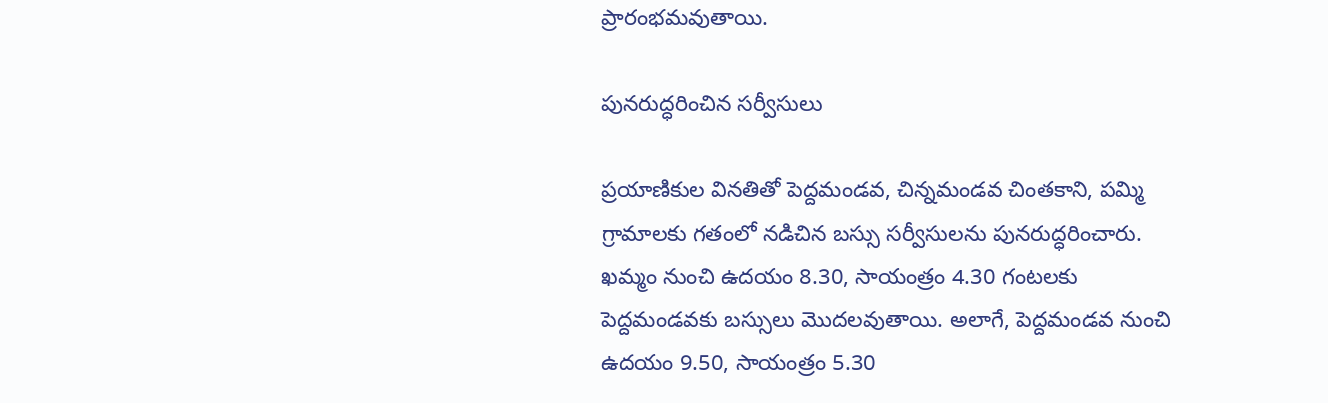ప్రారంభమవుతాయి.

పునరుద్ధరించిన సర్వీసులు

ప్రయాణికుల వినతితో పెద్దమండవ, చిన్నమండవ చింతకాని, పమ్మి గ్రామాలకు గతంలో నడిచిన బస్సు సర్వీసులను పునరుద్ధరించారు. ఖమ్మం నుంచి ఉదయం 8.30, సాయంత్రం 4.30 గంటలకు పెద్దమండవకు బస్సులు మొదలవుతాయి. అలాగే, పెద్దమండవ నుంచి ఉదయం 9.50, సాయంత్రం 5.30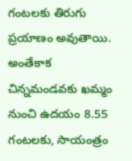గంటలకు తిరుగు ప్రయాణం అవుతాయి. అంతేకాక చిన్నమండవకు ఖమ్మం నుంచి ఉదయం 8.55 గంటలకు, సాయంత్రం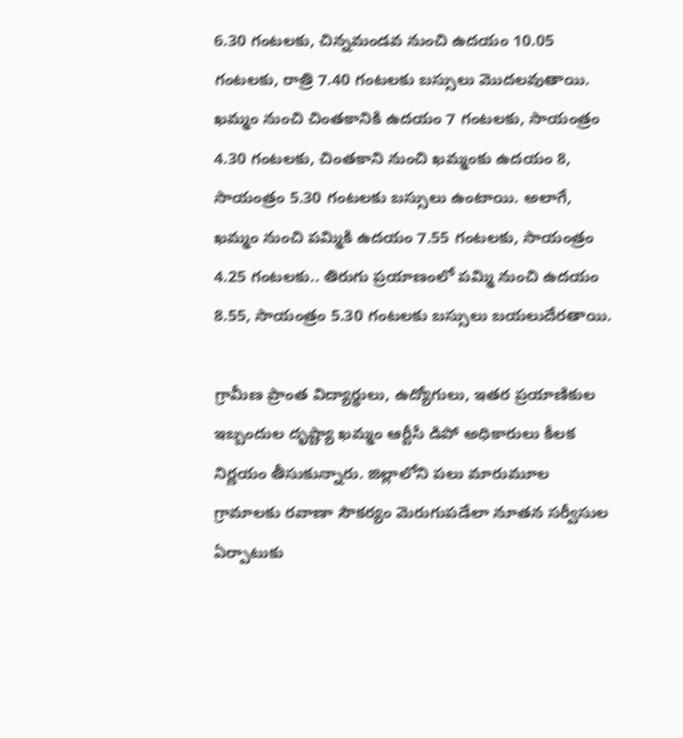6.30 గంటలకు, చిన్నమండవ నుంచి ఉదయం 10.05 గంటలకు, రాత్రి 7.40 గంటలకు బస్సులు మొదలవుతాయి. ఖమ్మం నుంచి చింతకానికి ఉదయం 7 గంటలకు, సాయంత్రం 4.30 గంటలకు, చింతకాని నుంచి ఖమ్మంకు ఉదయం 8, సాయంత్రం 5.30 గంటలకు బస్సులు ఉంటాయి. అలాగే, ఖమ్మం నుంచి పమ్మికి ఉదయం 7.55 గంటలకు, సాయంత్రం 4.25 గంటలకు.. తిరుగు ప్రయాణంలో పమ్మి నుంచి ఉదయం 8.55, సాయంత్రం 5.30 గంటలకు బస్సులు బయలుదేరతాయి.

గ్రామీణ ప్రాంత విద్యార్థులు, ఉద్యోగులు, ఇతర ప్రయాణికుల ఇబ్బందుల దృష్ట్యా ఖమ్మం ఆర్టీసీ డిపో అధికారులు కీలక నిర్ణయం తీసుకున్నారు. జిల్లాలోని పలు మారుమూల గ్రామాలకు రవాణా సౌకర్యం మెరుగుపడేలా నూతన సర్వీసుల ఏర్పాటుకు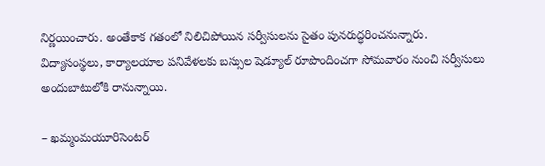నిర్ణయించారు. అంతేకాక గతంలో నిలిచిపోయిన సర్వీసులను సైతం పునరుద్ధరించనున్నారు. విద్యాసంస్థలు, కార్యాలయాల పనివేళలకు బస్సుల షెడ్యూల్‌ రూపొందించగా సోమవారం నుంచి సర్వీసులు అందుబాటులోకి రానున్నాయి.

– ఖమ్మంమయూరిసెంటర్‌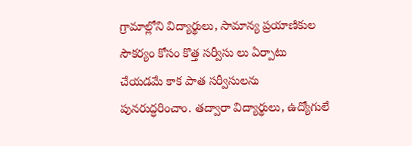గ్రామాల్లోని విద్యార్థులు, సామాన్య ప్రయాణికుల సౌకర్యం కోసం కొత్త సర్వీసు లు ఏర్పాటు చేయడమే కాక పాత సర్వీసులను పునరుద్ధరించాం. తద్వారా విద్యార్థులు, ఉద్యోగులే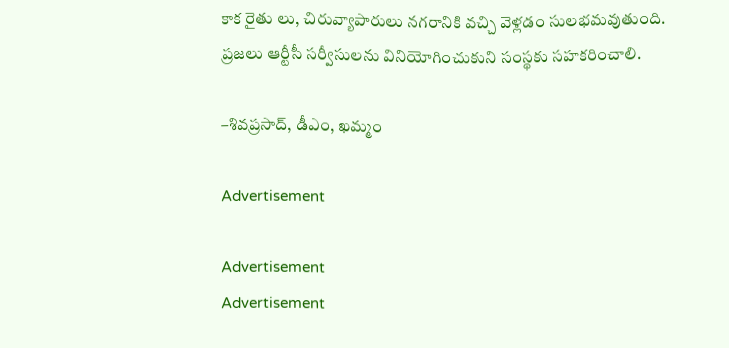కాక రైతు లు, చిరువ్యాపారులు నగరానికి వచ్చి వెళ్లడం సులభమవుతుంది. ప్రజలు ఆర్టీసీ సర్వీసులను వినియోగించుకుని సంస్థకు సహకరించాలి.

–శివప్రసాద్‌, డీఎం, ఖమ్మం

Advertisement

Advertisement
Advertisement